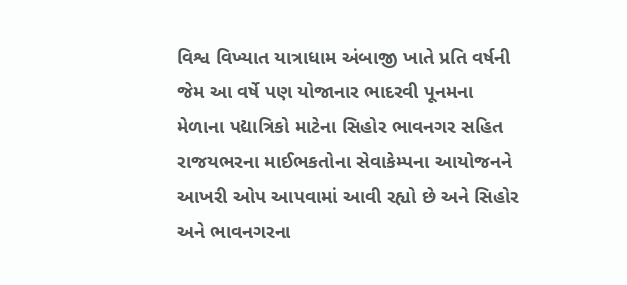વિશ્વ વિખ્યાત યાત્રાધામ અંબાજી ખાતે પ્રતિ વર્ષની જેમ આ વર્ષે પણ યોજાનાર ભાદરવી પૂનમના મેળાના પદ્યાત્રિકો માટેના સિહોર ભાવનગર સહિત રાજયભરના માઈભકતોના સેવાકેમ્પના આયોજનને આખરી ઓપ આપવામાં આવી રહ્યો છે અને સિહોર અને ભાવનગરના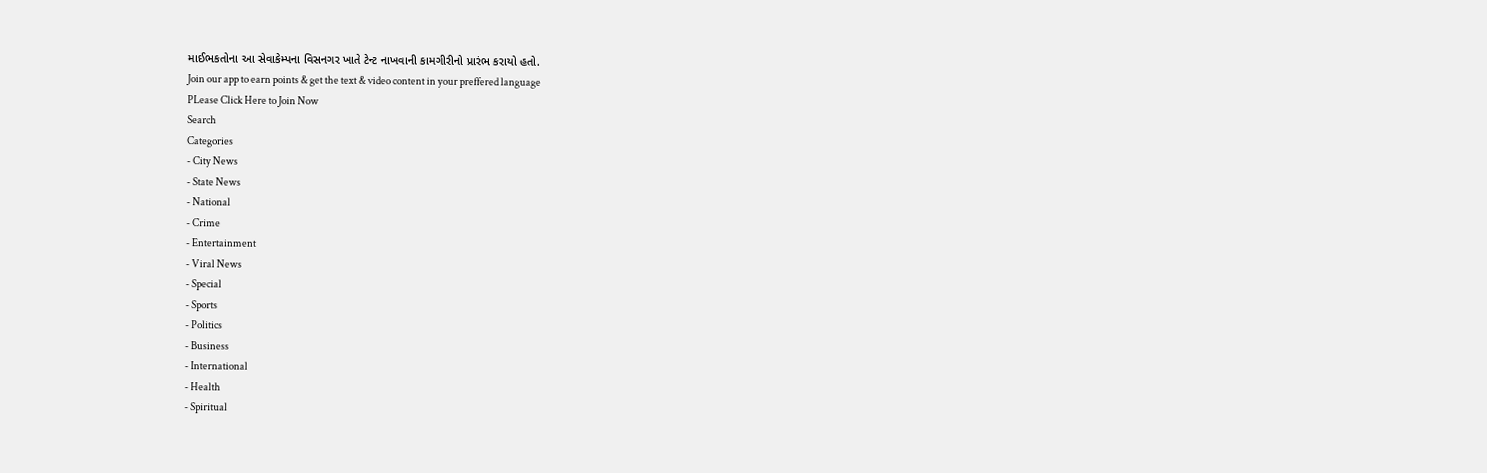માઈભકતોના આ સેવાકેમ્પના વિસનગર ખાતે ટેન્ટ નાખવાની કામગીરીનો પ્રારંભ કરાયો હતો.
Join our app to earn points & get the text & video content in your preffered language
PLease Click Here to Join Now
Search
Categories
- City News
- State News
- National
- Crime
- Entertainment
- Viral News
- Special
- Sports
- Politics
- Business
- International
- Health
- Spiritual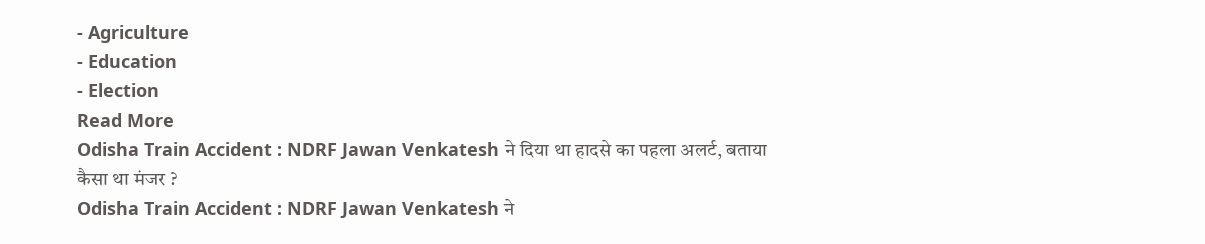- Agriculture
- Education
- Election
Read More
Odisha Train Accident : NDRF Jawan Venkatesh ने दिया था हादसे का पहला अलर्ट, बताया कैसा था मंजर ?
Odisha Train Accident : NDRF Jawan Venkatesh ने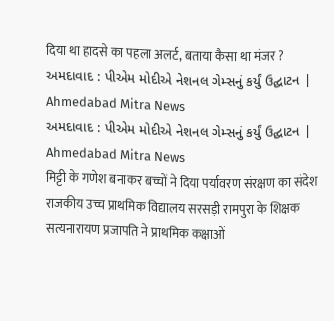दिया था हादसे का पहला अलर्ट, बताया कैसा था मंजर ?
અમદાવાદ : પીએમ મોદીએ નેશનલ ગેમ્સનું કર્યું ઉદ્ઘાટન | Ahmedabad Mitra News
અમદાવાદ : પીએમ મોદીએ નેશનલ ગેમ્સનું કર્યું ઉદ્ઘાટન | Ahmedabad Mitra News
मिट्टी के गणेश बनाकर बच्चों ने दिया पर्यावरण संरक्षण का संदेश
राजकीय उच्च प्राथमिक विद्यालय सरसड़ी रामपुरा के शिक्षक सत्यनारायण प्रजापति ने प्राथमिक कक्षाओं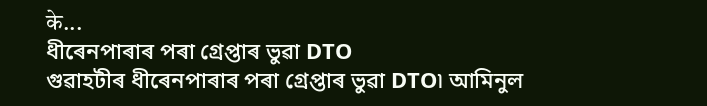के...
ধীৰেনপাৰাৰ পৰা গ্ৰেপ্তাৰ ভুৱা DTO
গুৱাহটীৰ ধীৰেনপাৰাৰ পৰা গ্ৰেপ্তাৰ ভুৱা DTO৷ আমিনুল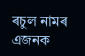ৰচুল নামৰ এজনক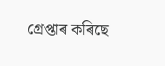গ্ৰেপ্তাৰ কৰিছে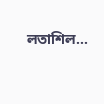লতাশিল...